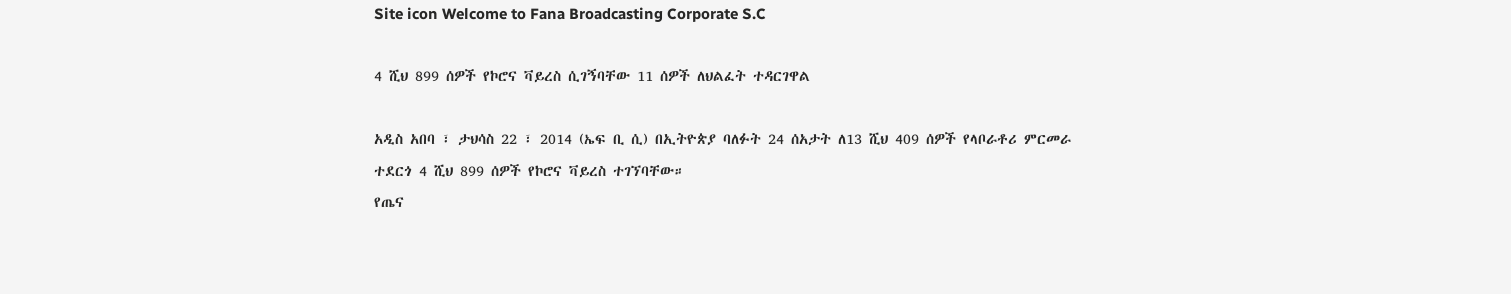Site icon Welcome to Fana Broadcasting Corporate S.C

4 ሺህ 899 ሰዎች የኮሮና ቫይረስ ሲገኝባቸው 11 ሰዎች ለህልፈት ተዳርገዋል

አዲስ አበባ ፣ ታህሳስ 22 ፣ 2014 (ኤፍ ቢ ሲ) በኢትዮጵያ ባለፉት 24 ሰአታት ለ13 ሺህ 409 ሰዎች የላቦራቶሪ ምርመራ ተደርጎ 4 ሺህ 899 ሰዎች የኮሮና ቫይረስ ተገኘባቸው።
የጤና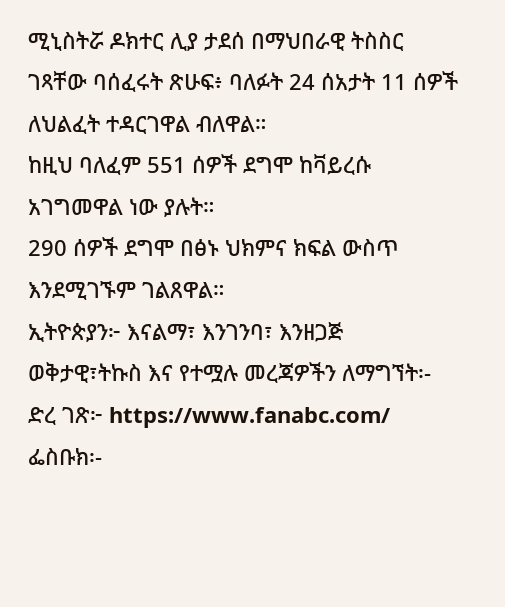ሚኒስትሯ ዶክተር ሊያ ታደሰ በማህበራዊ ትስስር ገጻቸው ባሰፈሩት ጽሁፍ፥ ባለፉት 24 ሰአታት 11 ሰዎች ለህልፈት ተዳርገዋል ብለዋል።
ከዚህ ባለፈም 551 ሰዎች ደግሞ ከቫይረሱ አገግመዋል ነው ያሉት።
290 ሰዎች ደግሞ በፅኑ ህክምና ክፍል ውስጥ እንደሚገኙም ገልጸዋል።
ኢትዮጵያን፦ እናልማ፣ እንገንባ፣ እንዘጋጅ
ወቅታዊ፣ትኩስ እና የተሟሉ መረጃዎችን ለማግኘት፡-
ድረ ገጽ፦ https://www.fanabc.com/
ፌስቡክ፡-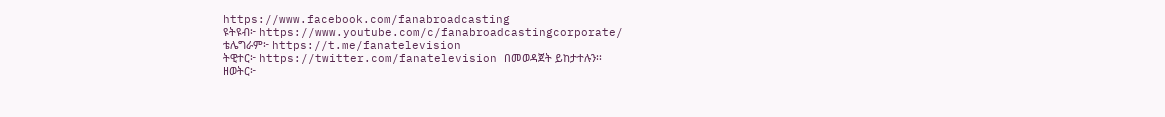https://www.facebook.com/fanabroadcasting
ዩትዩብ፦ https://www.youtube.com/c/fanabroadcastingcorporate/
ቴሌግራም፦ https://t.me/fanatelevision
ትዊተር፦ https://twitter.com/fanatelevision በመወዳጀት ይከታተሉን፡፡
ዘወትር፦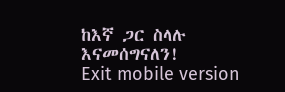ከእኛ ጋር ስላሉ እናመሰግናለን!
Exit mobile version